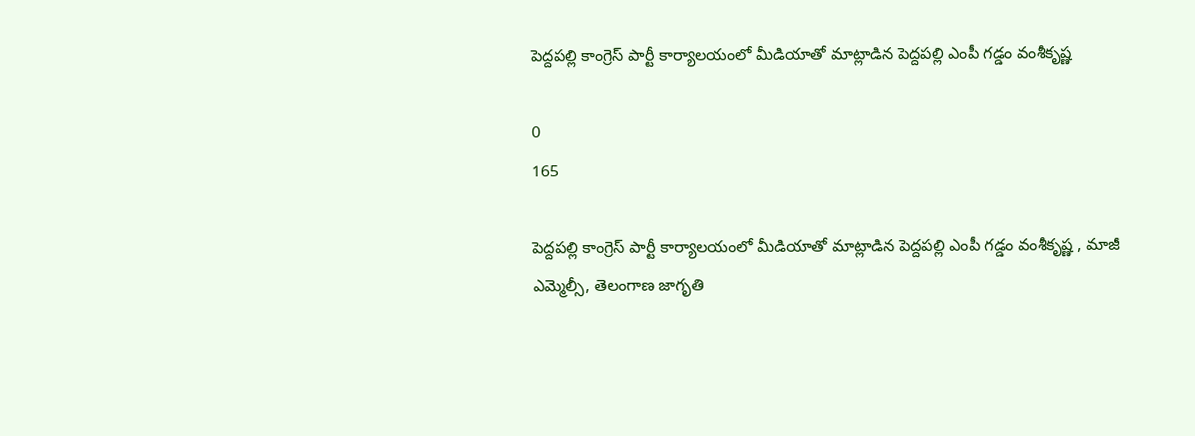పెద్దపల్లి కాంగ్రెస్ పార్టీ కార్యాలయంలో మీడియాతో మాట్లాడిన పెద్దపల్లి ఎంపీ గడ్డం వంశీకృష్ణ

0
165

పెద్దపల్లి కాంగ్రెస్ పార్టీ కార్యాలయంలో మీడియాతో మాట్లాడిన పెద్దపల్లి ఎంపీ గడ్డం వంశీకృష్ణ , మాజీ ఎమ్మెల్సీ, తెలంగాణ జాగృతి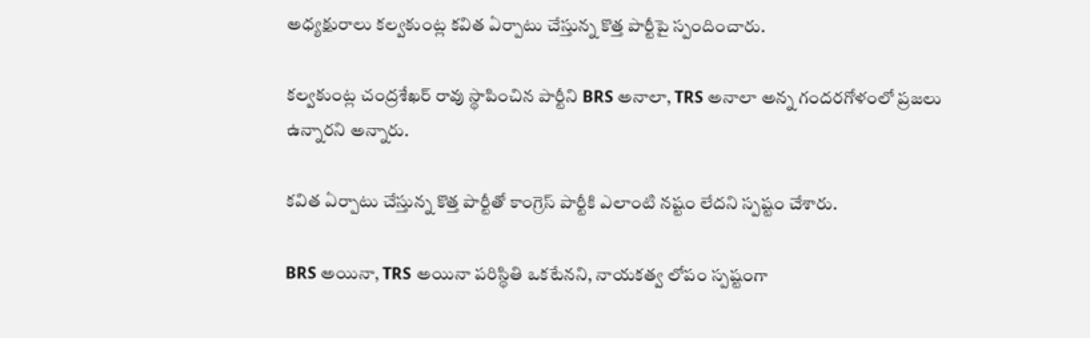అధ్యక్షురాలు కల్వకుంట్ల కవిత ఏర్పాటు చేస్తున్న కొత్త పార్టీపై స్పందించారు.

కల్వకుంట్ల చంద్రశేఖర్ రావు స్థాపించిన పార్టీని BRS అనాలా, TRS అనాలా అన్న గందరగోళంలో ప్రజలు ఉన్నారని అన్నారు.

కవిత ఏర్పాటు చేస్తున్న కొత్త పార్టీతో కాంగ్రెస్ పార్టీకి ఎలాంటి నష్టం లేదని స్పష్టం చేశారు.

BRS అయినా, TRS అయినా పరిస్థితి ఒకటేనని, నాయకత్వ లోపం స్పష్టంగా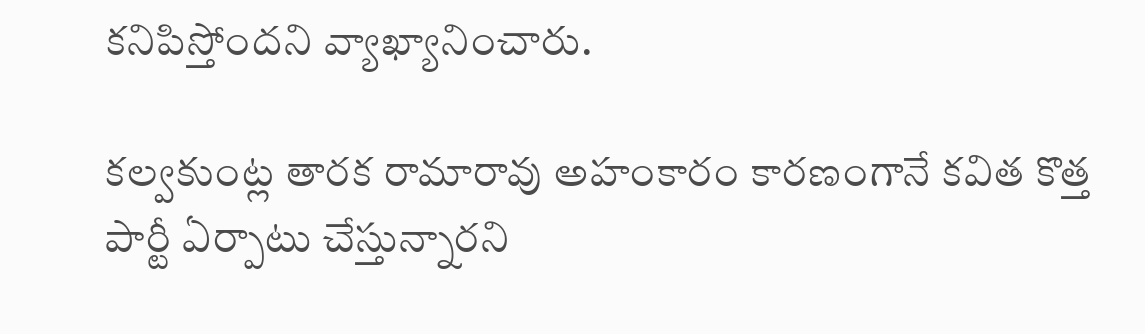కనిపిస్తోందని వ్యాఖ్యానించారు.

కల్వకుంట్ల తారక రామారావు అహంకారం కారణంగానే కవిత కొత్త పార్టీ ఏర్పాటు చేస్తున్నారని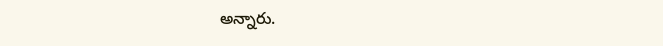అన్నారు.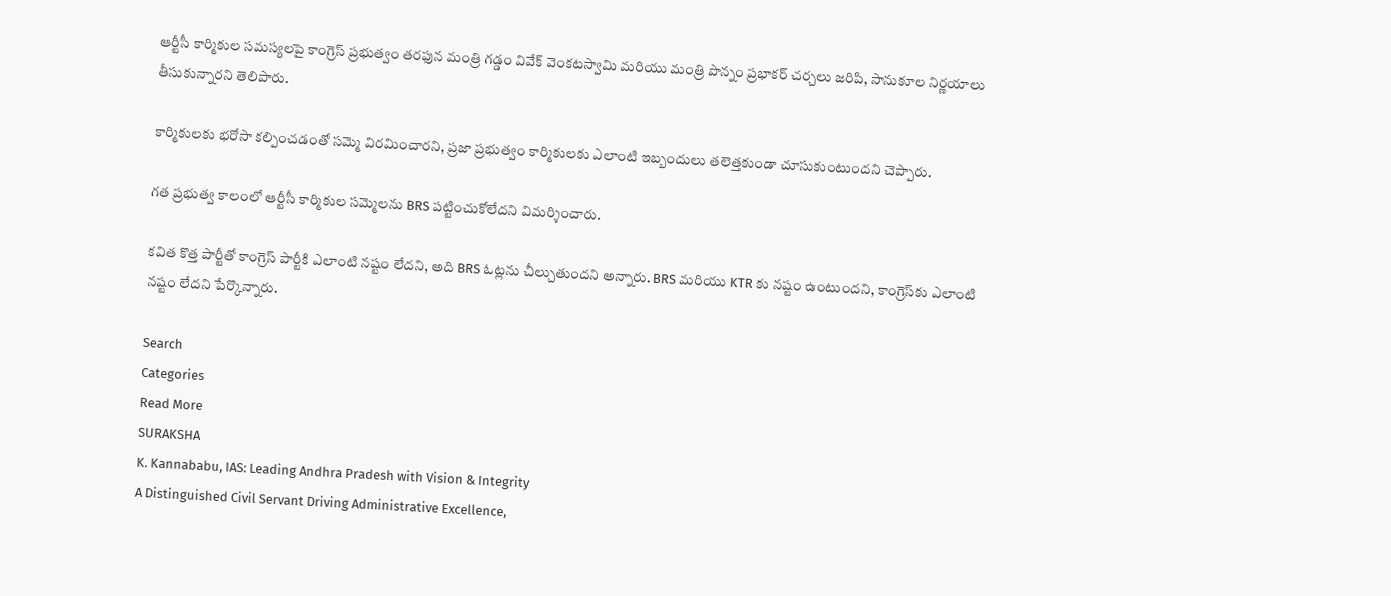ఆర్టీసీ కార్మికుల సమస్యలపై కాంగ్రెస్ ప్రభుత్వం తరఫున మంత్రి గడ్డం వివేక్ వెంకటస్వామి మరియు మంత్రి పొన్నం ప్రభాకర్ చర్చలు జరిపి, సానుకూల నిర్ణయాలు తీసుకున్నారని తెలిపారు.

కార్మికులకు భరోసా కల్పించడంతో సమ్మె విరమించారని, ప్రజా ప్రభుత్వం కార్మికులకు ఎలాంటి ఇబ్బందులు తలెత్తకుండా చూసుకుంటుందని చెప్పారు.

గత ప్రభుత్వ కాలంలో ఆర్టీసీ కార్మికుల సమ్మెలను BRS పట్టించుకోలేదని విమర్శించారు.

కవిత కొత్త పార్టీతో కాంగ్రెస్ పార్టీకి ఎలాంటి నష్టం లేదని, అది BRS ఓట్లను చీల్చుతుందని అన్నారు. BRS మరియు KTR కు నష్టం ఉంటుందని, కాంగ్రెస్‌కు ఎలాంటి నష్టం లేదని పేర్కొన్నారు.

Search
Categories
Read More
SURAKSHA
K. Kannababu, IAS: Leading Andhra Pradesh with Vision & Integrity
A Distinguished Civil Servant Driving Administrative Excellence,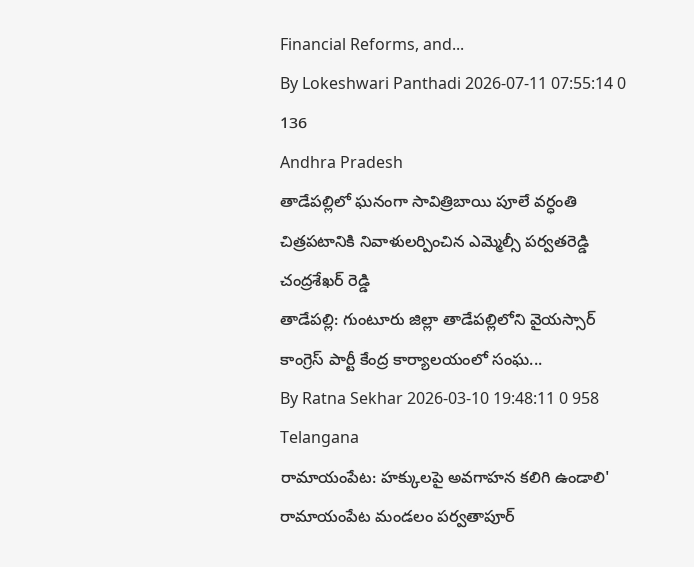Financial Reforms, and...
By Lokeshwari Panthadi 2026-07-11 07:55:14 0 136
Andhra Pradesh
తాడేపల్లిలో ఘనంగా సావిత్రిబాయి పూలే వర్ధంతి చిత్రపటానికి నివాళులర్పించిన ఎమ్మెల్సీ పర్వతరెడ్డి చంద్రశేఖర్ రెడ్డి
తాడేపల్లి: గుంటూరు జిల్లా తాడేపల్లిలోని వైయస్సార్ కాంగ్రెస్ పార్టీ కేంద్ర కార్యాలయంలో సంఘ...
By Ratna Sekhar 2026-03-10 19:48:11 0 958
Telangana
రామాయంపేట: హక్కులపై అవగాహన కలిగి ఉండాలి'
రామాయంపేట మండలం పర్వతాపూర్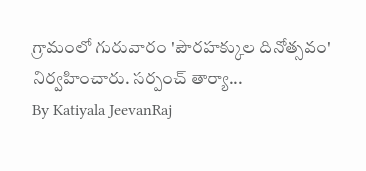గ్రామంలో గురువారం 'పౌరహక్కుల దినోత్సవం' నిర్వహించారు. సర్పంచ్ తార్యా...
By Katiyala JeevanRaj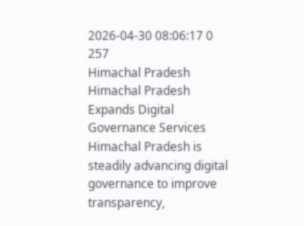2026-04-30 08:06:17 0 257
Himachal Pradesh
Himachal Pradesh Expands Digital Governance Services
Himachal Pradesh is steadily advancing digital governance to improve transparency,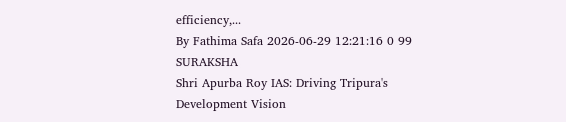efficiency,...
By Fathima Safa 2026-06-29 12:21:16 0 99
SURAKSHA
Shri Apurba Roy IAS: Driving Tripura's Development Vision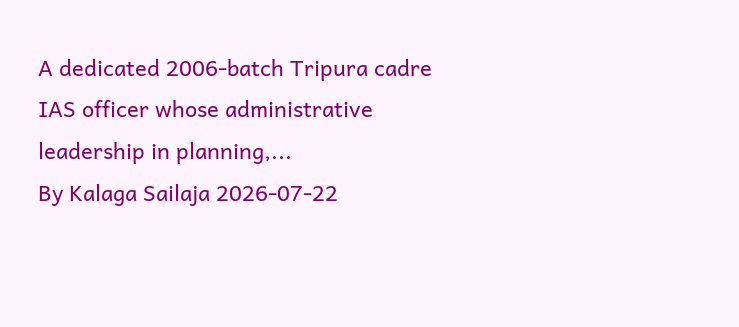A dedicated 2006-batch Tripura cadre IAS officer whose administrative leadership in planning,...
By Kalaga Sailaja 2026-07-22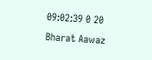09:02:39 0 20
Bharat Aawaz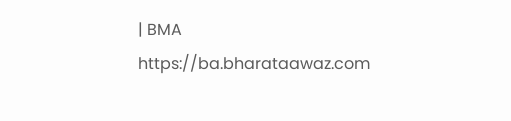| BMA https://ba.bharataawaz.com